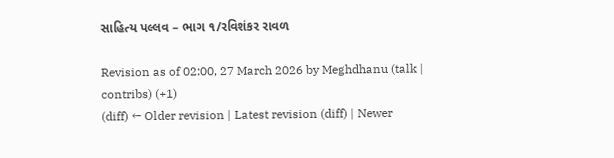સાહિત્ય પલ્લવ – ભાગ ૧/રવિશંકર રાવળ

Revision as of 02:00, 27 March 2026 by Meghdhanu (talk | contribs) (+1)
(diff) ← Older revision | Latest revision (diff) | Newer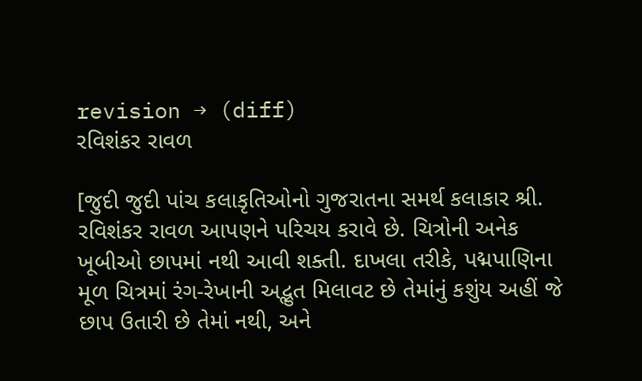revision → (diff)
રવિશંકર રાવળ

[જુદી જુદી પાંચ કલાકૃતિઓનો ગુજરાતના સમર્થ કલાકાર શ્રી. રવિશંકર રાવળ આપણને પરિચય કરાવે છે. ચિત્રોની અનેક ખૂબીઓ છાપમાં નથી આવી શક્તી. દાખલા તરીકે, પદ્મપાણિના મૂળ ચિત્રમાં રંગ-રેખાની અદ્ભુત મિલાવટ છે તેમાંનું કશુંય અહીં જે છાપ ઉતારી છે તેમાં નથી, અને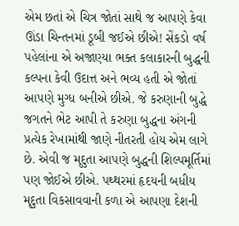એમ છતાં એ ચિત્ર જોતાં સાથે જ આપણે કેવા ઊંડા ચિન્તનમાં ડૂબી જઈએ છીએ! સેંકડો વર્ષ પહેલાંના એ અજાણ્યા ભક્ત કલાકારની બુદ્ધની કલ્પના કેવી ઉદાત્ત અને ભવ્ય હતી એ જોતાં આપણે મુગ્ધ બનીએ છીએ. જે કરુણાની બુદ્ધે જગતને ભેટ આપી તે કરુણા બુદ્ધના અંગની પ્રત્યેક રેખામાંથી જાણે નીતરતી હોય એમ લાગે છે. એવી જ મૃદુતા આપણે બુદ્ધની શિલ્પમૂર્તિમાં પણ જોઈએ છીએ. પથ્થરમાં હૃદયની બધીય મૃદુતા વિકસાવવાની કળા એ આપણા દેશની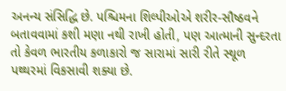અનન્ય સંસિદ્ધિ છે. પશ્ચિમના શિલ્પીઓએ શરીર-સૌષ્ઠવને બતાવવામાં કશી મણા નથી રાખી હોતી, પણ આત્માની સુન્દરતા તો કેવળ ભારતીય કળાકારો જ સારામાં સારી રીતે સ્થૂળ પથ્થરમાં વિકસાવી શક્યા છે.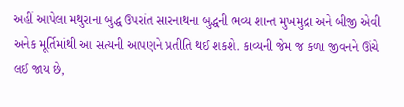અહીં આપેલા મથુરાના બુદ્ધ ઉપરાંત સારનાથના બુદ્ધની ભવ્ય શાન્ત મુખમુદ્રા અને બીજી એવી અનેક મૂર્તિમાંથી આ સત્યની આપણને પ્રતીતિ થઈ શકશે. કાવ્યની જેમ જ કળા જીવનને ઊંચે લઈ જાય છે,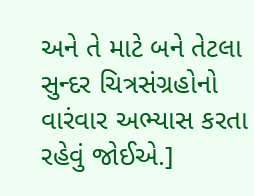અને તે માટે બને તેટલા સુન્દર ચિત્રસંગ્રહોનો વારંવાર અભ્યાસ કરતા રહેવું જોઈએ.]